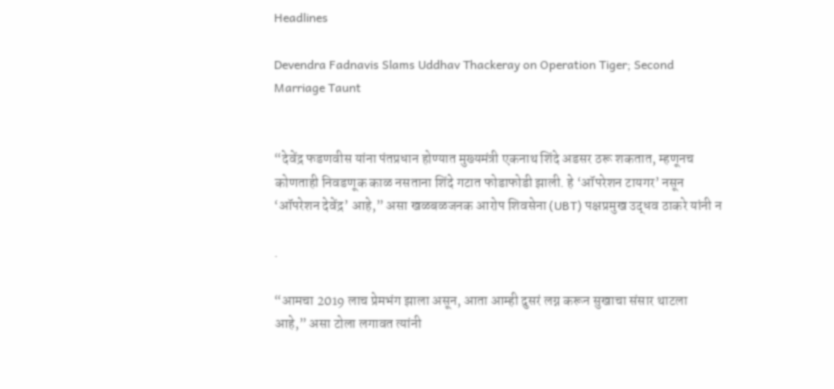Headlines

Devendra Fadnavis Slams Uddhav Thackeray on Operation Tiger; Second Marriage Taunt


“देवेंद्र फडणवीस यांना पंतप्रधान होण्यात मुख्यमंत्री एकनाथ शिंदे अडसर ठरू शकतात, म्हणूनच कोणताही निवडणूक काळ नसताना शिंदे गटात फोडाफोडी झाली. हे ‘ऑपरेशन टायगर’ नसून ‘ऑपरेशन देवेंद्र’ आहे,” असा खळबळजनक आरोप शिवसेना (UBT) पक्षप्रमुख उद्धव ठाकरे यांनी न

.

“आमचा 2019 लाच प्रेमभंग झाला असून, आता आम्ही दुसरं लग्न करून सुखाचा संसार थाटला आहे,” असा टोला लगावत त्यांनी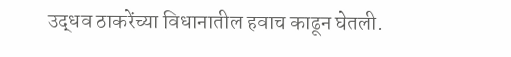उद्धव ठाकरेंच्या विधानातील हवाच काढून घेतली.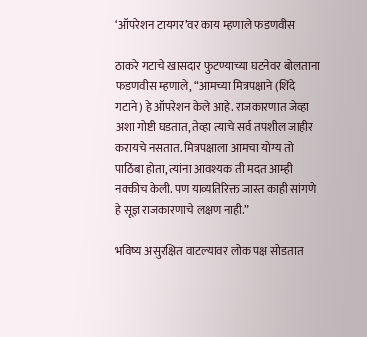‘ऑपरेशन टायगर’वर काय म्हणाले फडणवीस

ठाकरे गटाचे खासदार फुटण्याच्या घटनेवर बोलताना फडणवीस म्हणाले, “आमच्या मित्रपक्षाने (शिंदे गटाने) हे ऑपरेशन केले आहे. राजकारणात जेव्हा अशा गोष्टी घडतात, तेव्हा त्याचे सर्व तपशील जाहीर करायचे नसतात. मित्रपक्षाला आमचा योग्य तो पाठिंबा होता, त्यांना आवश्यक ती मदत आम्ही नक्कीच केली. पण याव्यतिरिक्त जास्त काही सांगणे हे सूज्ञ राजकारणाचे लक्षण नाही.”

भविष्य असुरक्षित वाटल्यावर लोक पक्ष सोडतात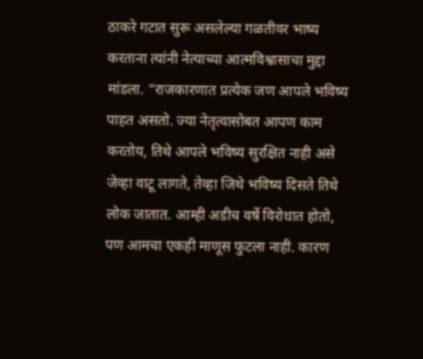ठाकरे गटात सुरू असलेल्या गळतीवर भाष्य करताना त्यांनी नेत्याच्या आत्मविश्वासाचा मुद्दा मांडला. “राजकारणात प्रत्येक जण आपले भविष्य पाहत असतो. ज्या नेतृत्वासोबत आपण काम करतोय, तिथे आपले भविष्य सुरक्षित नाही असे जेव्हा वाटू लागते, तेव्हा जिथे भविष्य दिसते तिथे लोक जातात. आम्ही अडीच वर्षे विरोधात होतो, पण आमचा एकही माणूस फुटला नाही. कारण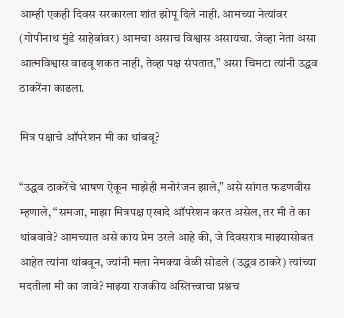आम्ही एकही दिवस सरकारला शांत झोपू दिले नाही. आमच्या नेत्यांवर (गोपीनाथ मुंडे साहेबांवर) आमचा असाच विश्वास असायचा. जेव्हा नेता असा आत्मविश्वास वाढवू शकत नाही, तेव्हा पक्ष संपतात,” असा चिमटा त्यांनी उद्धव ठाकरेंना काढला.

मित्र पक्षाचे ऑपरेशन मी का थांबवू?

“उद्धव ठाकरेंचे भाषण ऐकून माझेही मनोरंजन झाले,” असे सांगत फडणवीस म्हणाले, “समजा, माझा मित्रपक्ष एखादे ऑपरेशन करत असेल, तर मी ते का थांबवावे? आमच्यात असे काय प्रेम उरले आहे की, जे दिवसरात्र माझ्यासोबत आहेत त्यांना थांबवून, ज्यांनी मला नेमक्या वेळी सोडले (उद्धव ठाकरे) त्यांच्या मदतीला मी का जावे? माझ्या राजकीय अस्तित्त्वाचा प्रश्नच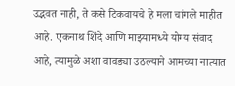उद्भवत नाही, ते कसे टिकवायचे हे मला चांगले माहीत आहे. एकनाथ शिंदे आणि माझ्यामध्ये योग्य संवाद आहे, त्यामुळे अशा वावड्या उठल्याने आमच्या नात्यात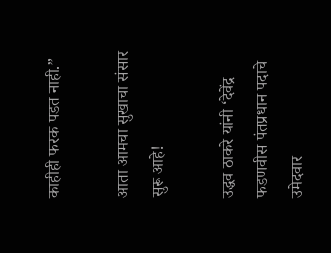काहीही फरक पडत नाही.”

आता आमचा सुखाचा संसार सुरू आहे!

उद्धव ठाकरे यांनी ‘देवेंद्र फडणवीस पंतप्रधान पदाचे उमेदवार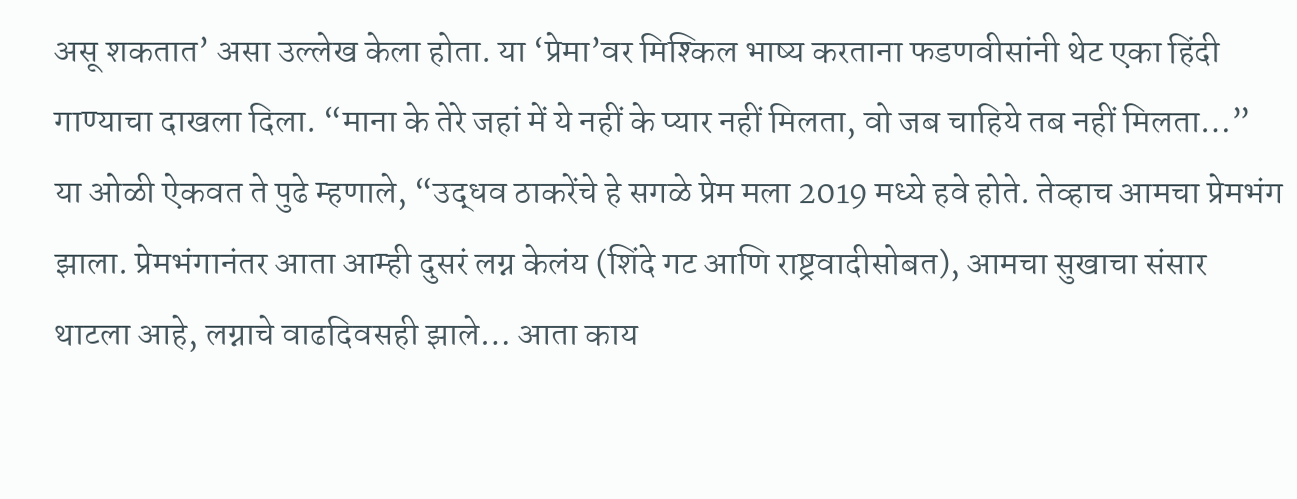असू शकतात’ असा उल्लेख केला होता. या ‘प्रेमा’वर मिश्किल भाष्य करताना फडणवीसांनी थेट एका हिंदी गाण्याचा दाखला दिला. “माना के तेरे जहां में ये नहीं के प्यार नहीं मिलता, वो जब चाहिये तब नहीं मिलता…” या ओळी ऐकवत ते पुढे म्हणाले, “उद्धव ठाकरेंचे हे सगळे प्रेम मला 2019 मध्ये हवे होते. तेव्हाच आमचा प्रेमभंग झाला. प्रेमभंगानंतर आता आम्ही दुसरं लग्न केलंय (शिंदे गट आणि राष्ट्रवादीसोबत), आमचा सुखाचा संसार थाटला आहे, लग्नाचे वाढदिवसही झाले… आता काय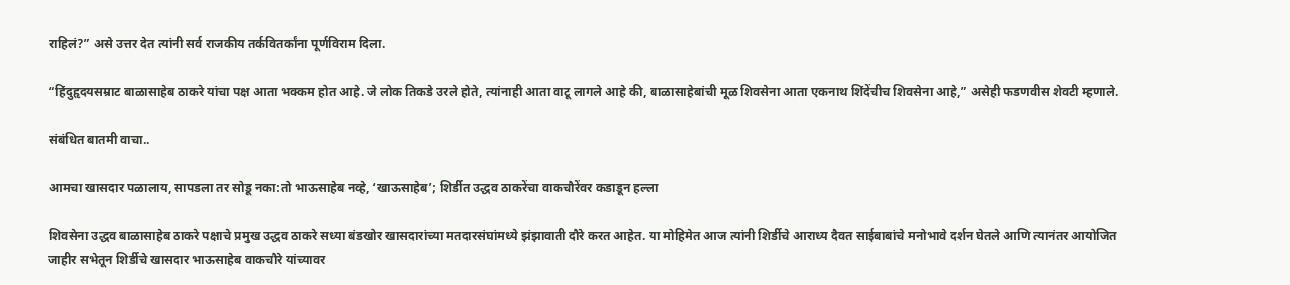राहिलं?” असे उत्तर देत त्यांनी सर्व राजकीय तर्कवितर्कांना पूर्णविराम दिला.

“हिंदुहृदयसम्राट बाळासाहेब ठाकरे यांचा पक्ष आता भक्कम होत आहे. जे लोक तिकडे उरले होते, त्यांनाही आता वाटू लागले आहे की, बाळासाहेबांची मूळ शिवसेना आता एकनाथ शिंदेंचीच शिवसेना आहे,” असेही फडणवीस शेवटी म्हणाले.

संबंधित बातमी वाचा..

आमचा खासदार पळालाय, सापडला तर सोडू नका:तो भाऊसाहेब नव्हे, ‘खाऊसाहेब’; शिर्डीत उद्धव ठाकरेंचा वाकचौरेंवर कडाडून हल्ला

शिवसेना उद्धव बाळासाहेब ठाकरे पक्षाचे प्रमुख उद्धव ठाकरे सध्या बंडखोर खासदारांच्या मतदारसंघांमध्ये झंझावाती दौरे करत आहेत. या मोहिमेत आज त्यांनी शिर्डीचे आराध्य दैवत साईबाबांचे मनोभावे दर्शन घेतले आणि त्यानंतर आयोजित जाहीर सभेतून शिर्डीचे खासदार भाऊसाहेब वाकचौरे यांच्यावर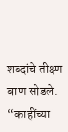शब्दांचे तीक्ष्ण बाण सोडले. “काहींच्या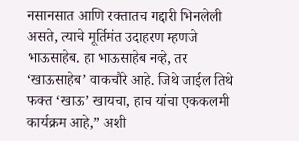नसानसात आणि रक्तातच गद्दारी भिनलेली असते, त्याचे मूर्तिमंत उदाहरण म्हणजे भाऊसाहेब. हा भाऊसाहेब नव्हे, तर ‘खाऊसाहेब’ वाकचौरे आहे. जिथे जाईल तिथे फक्त ‘खाऊ’ खायचा, हाच यांचा एककलमी कार्यक्रम आहे,” अशी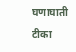घणाघाती टीका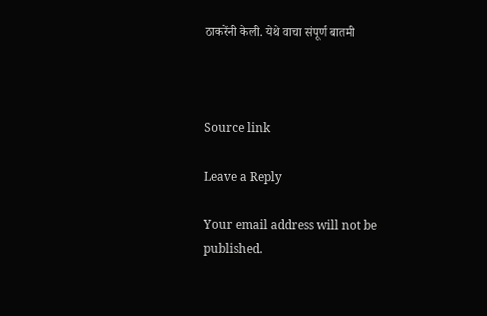ठाकरेंनी केली. येथे वाचा संपूर्ण बातमी



Source link

Leave a Reply

Your email address will not be published.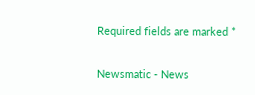Required fields are marked *

Newsmatic - News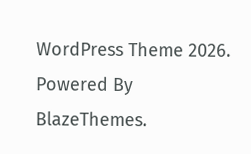WordPress Theme 2026. Powered By BlazeThemes.